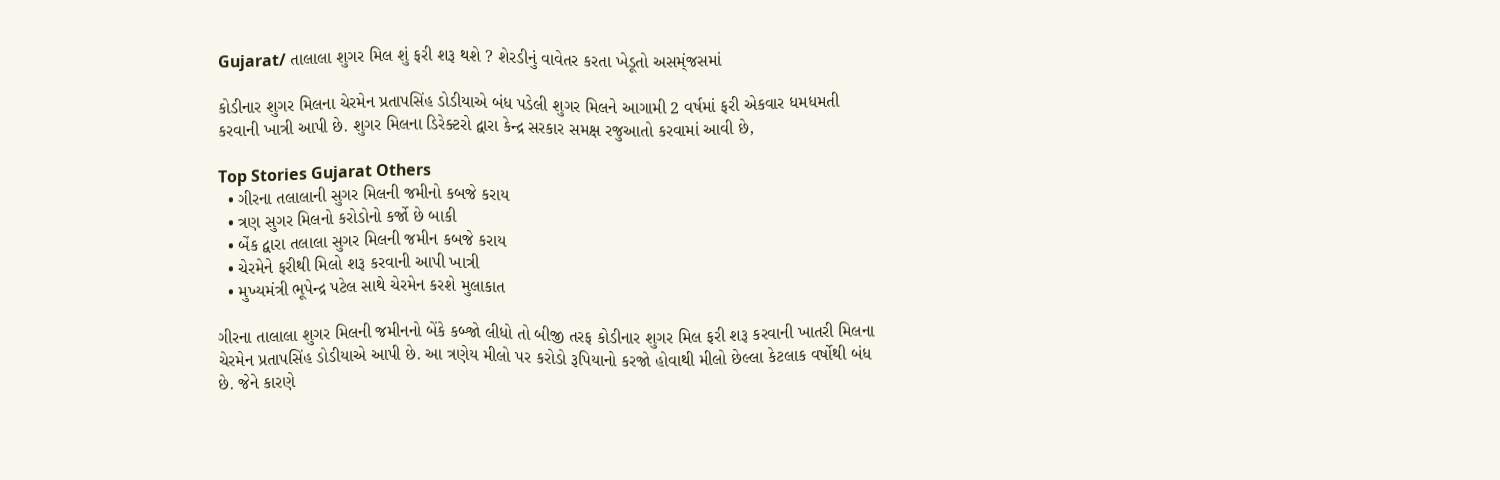Gujarat/ તાલાલા શુગર મિલ શું ફરી શરૂ થશે ? શેરડીનું વાવેતર કરતા ખેડૂતો અસમ્ંજસમાં

કોડીનાર શુગર મિલના ચેરમેન પ્રતાપસિંહ ડોડીયાએ બંધ પડેલી શુગર મિલને આગામી 2 વર્ષમાં ફરી એકવાર ધમધમતી કરવાની ખાત્રી આપી છે. શુગર મિલના ડિરેક્ટરો દ્વારા કેન્દ્ર સરકાર સમક્ષ રજુઆતો કરવામાં આવી છે,

Top Stories Gujarat Others
  • ગીરના તલાલાની સુગર મિલની જમીનો કબજે કરાય
  • ત્રણ સુગર મિલનો કરોડોનો કર્જો છે બાકી
  • બેંક દ્વારા તલાલા સુગર મિલની જમીન કબજે કરાય
  • ચેરમેને ફરીથી મિલો શરૂ કરવાની આપી ખાત્રી
  • મુખ્યમંત્રી ભૂપેન્દ્ર પટેલ સાથે ચેરમેન કરશે મુલાકાત

ગીરના તાલાલા શુગર મિલની જમીનનો બેંકે કબ્જો લીધો તો બીજી તરફ કોડીનાર શુગર મિલ ફરી શરૂ કરવાની ખાતરી મિલના ચેરમેન પ્રતાપસિંહ ડોડીયાએ આપી છે. આ ત્રણેય મીલો પર કરોડો રૂપિયાનો કરજો હોવાથી મીલો છેલ્લા કેટલાક વર્ષોથી બંધ છે. જેને કારણે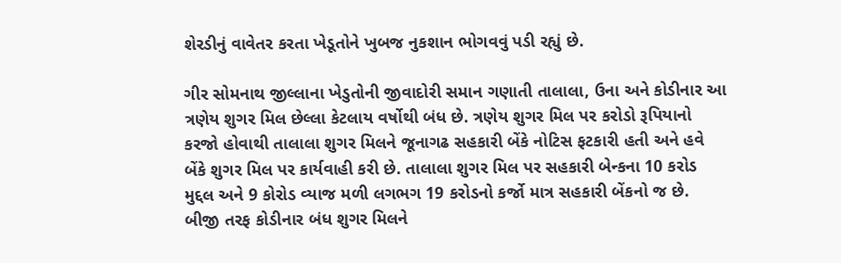શેરડીનું વાવેતર કરતા ખેડૂતોને ખુબજ નુકશાન ભોગવવું પડી રહ્યું છે.

ગીર સોમનાથ જીલ્લાના ખેડુતોની જીવાદોરી સમાન ગણાતી તાલાલા, ઉના અને કોડીનાર આ ત્રણેય શુગર મિલ છેલ્લા કેટલાય વર્ષોથી બંધ છે. ત્રણેય શુગર મિલ પર કરોડો રૂપિયાનો કરજો હોવાથી તાલાલા શુગર મિલને જૂનાગઢ સહકારી બેંકે નોટિસ ફટકારી હતી અને હવે બેંકે શુગર મિલ પર કાર્યવાહી કરી છે. તાલાલા શુગર મિલ પર સહકારી બેન્કના 10 કરોડ મુદ્દલ અને 9 કોરોડ વ્યાજ મળી લગભગ 19 કરોડનો કર્જો માત્ર સહકારી બેંકનો જ છે. બીજી તરફ કોડીનાર બંધ શુગર મિલને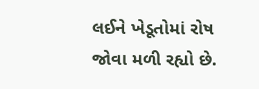લઈને ખેડૂતોમાં રોષ જોવા મળી રહ્યો છે.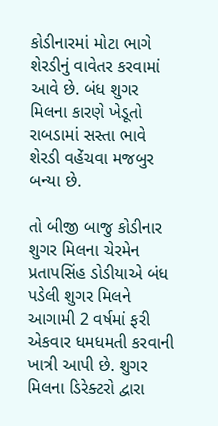કોડીનારમાં મોટા ભાગે શેરડીનું વાવેતર કરવામાં આવે છે. બંધ શુગર મિલના કારણે ખેડૂતો રાબડામાં સસ્તા ભાવે શેરડી વહેંચવા મજબુર બન્યા છે.

તો બીજી બાજુ કોડીનાર શુગર મિલના ચેરમેન પ્રતાપસિંહ ડોડીયાએ બંધ પડેલી શુગર મિલને આગામી 2 વર્ષમાં ફરી એકવાર ધમધમતી કરવાની ખાત્રી આપી છે. શુગર મિલના ડિરેક્ટરો દ્વારા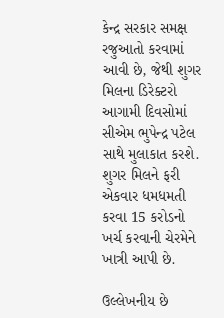કેન્દ્ર સરકાર સમક્ષ રજુઆતો કરવામાં આવી છે, જેથી શુગર મિલના ડિરેક્ટરો આગામી દિવસોમાં સીએમ ભુપેન્દ્ર પટેલ સાથે મુલાકાત કરશે. શુગર મિલને ફરી એકવાર ધમધમતી કરવા 15 કરોડનો ખર્ચ કરવાની ચેરમેને ખાત્રી આપી છે.

ઉલ્લેખનીય છે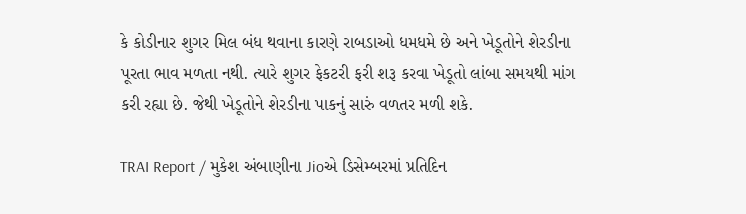કે કોડીનાર શુગર મિલ બંધ થવાના કારણે રાબડાઓ ધમધમે છે અને ખેડૂતોને શેરડીના પૂરતા ભાવ મળતા નથી. ત્યારે શુગર ફેકટરી ફરી શરૂ કરવા ખેડૂતો લાંબા સમયથી માંગ કરી રહ્યા છે. જેથી ખેડૂતોને શેરડીના પાકનું સારું વળતર મળી શકે.

TRAI Report / મુકેશ અંબાણીના Jioએ ડિસેમ્બરમાં પ્રતિદિન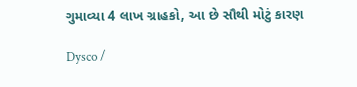ગુમાવ્યા 4 લાખ ગ્રાહકો, આ છે સૌથી મોટું કારણ

Dysco /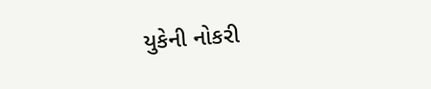યુકેની નોકરી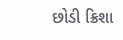છોડી ક્રિશા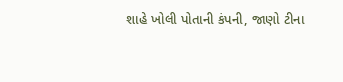શાહે ખોલી પોતાની કંપની, જાણો ટીના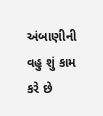અંબાણીની વહુ શું કામ કરે છે